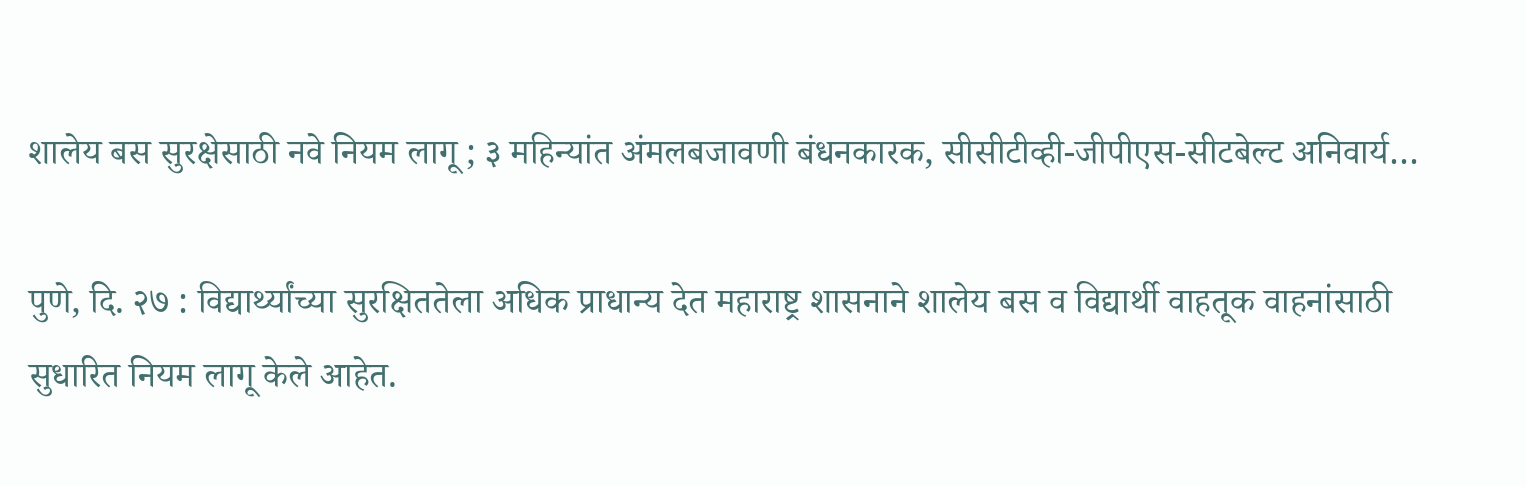शालेय बस सुरक्षेसाठी नवे नियम लागू ; ३ महिन्यांत अंमलबजावणी बंधनकारक, सीसीटीव्ही-जीपीएस-सीटबेल्ट अनिवार्य…

पुणे, दि. २७ : विद्यार्थ्यांच्या सुरक्षिततेला अधिक प्राधान्य देत महाराष्ट्र शासनाने शालेय बस व विद्यार्थी वाहतूक वाहनांसाठी सुधारित नियम लागू केले आहेत.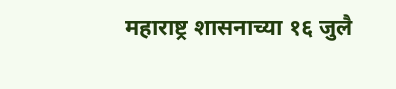महाराष्ट्र शासनाच्या १६ जुलै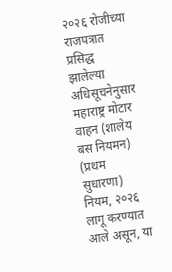२०२६ रोजीच्या राजपत्रात प्रसिद्ध झालेल्या अधिसूचनेनुसार महाराष्ट्र मोटार वाहन (शालेय बस नियमन) (प्रथम सुधारणा) नियम, २०२६ लागू करण्यात आले असून, या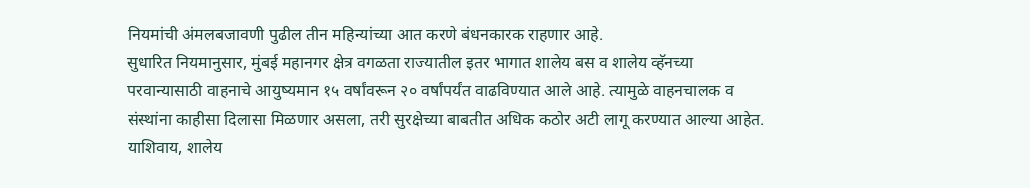नियमांची अंमलबजावणी पुढील तीन महिन्यांच्या आत करणे बंधनकारक राहणार आहे.
सुधारित नियमानुसार, मुंबई महानगर क्षेत्र वगळता राज्यातील इतर भागात शालेय बस व शालेय व्हॅनच्या परवान्यासाठी वाहनाचे आयुष्यमान १५ वर्षांवरून २० वर्षांपर्यंत वाढविण्यात आले आहे. त्यामुळे वाहनचालक व संस्थांना काहीसा दिलासा मिळणार असला, तरी सुरक्षेच्या बाबतीत अधिक कठोर अटी लागू करण्यात आल्या आहेत.
याशिवाय, शालेय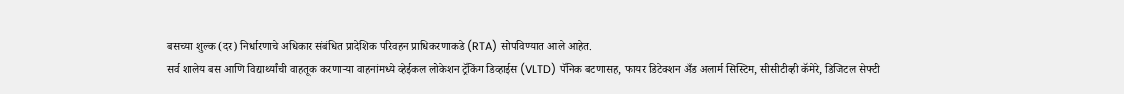बसच्या शुल्क (दर) निर्धारणाचे अधिकार संबंधित प्रादेशिक परिवहन प्राधिकरणाकडे (RTA) सोपविण्यात आले आहेत.
सर्व शालेय बस आणि विद्यार्थ्यांची वाहतूक करणाऱ्या वाहनांमध्ये व्हेईकल लोकेशन ट्रॅकिंग डिव्हाईस (VLTD) पॅनिक बटणासह, फायर डिटेक्शन अँड अलार्म सिस्टिम, सीसीटीव्ही कॅमेरे, डिजिटल सेफ्टी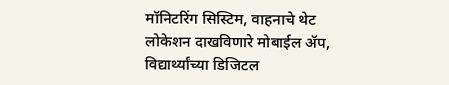मॉनिटरिंग सिस्टिम, वाहनाचे थेट लोकेशन दाखविणारे मोबाईल ॲप, विद्यार्थ्यांच्या डिजिटल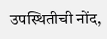उपस्थितीची नोंद,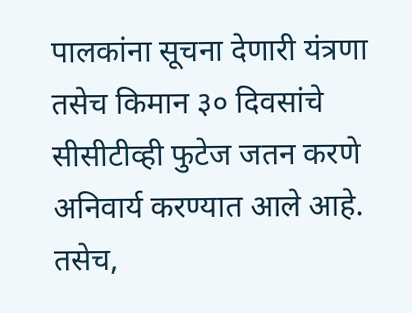पालकांना सूचना देणारी यंत्रणा तसेच किमान ३० दिवसांचे सीसीटीव्ही फुटेज जतन करणे अनिवार्य करण्यात आले आहे.
तसेच,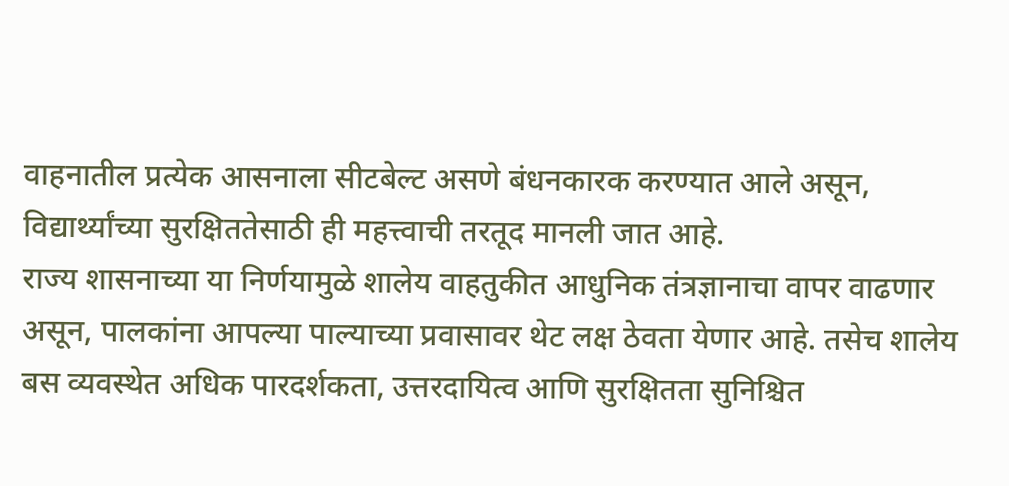वाहनातील प्रत्येक आसनाला सीटबेल्ट असणे बंधनकारक करण्यात आले असून, विद्यार्थ्यांच्या सुरक्षिततेसाठी ही महत्त्वाची तरतूद मानली जात आहे.
राज्य शासनाच्या या निर्णयामुळे शालेय वाहतुकीत आधुनिक तंत्रज्ञानाचा वापर वाढणार असून, पालकांना आपल्या पाल्याच्या प्रवासावर थेट लक्ष ठेवता येणार आहे. तसेच शालेय बस व्यवस्थेत अधिक पारदर्शकता, उत्तरदायित्व आणि सुरक्षितता सुनिश्चित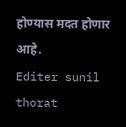होण्यास मदत होणार आहे.
Editer sunil thorat